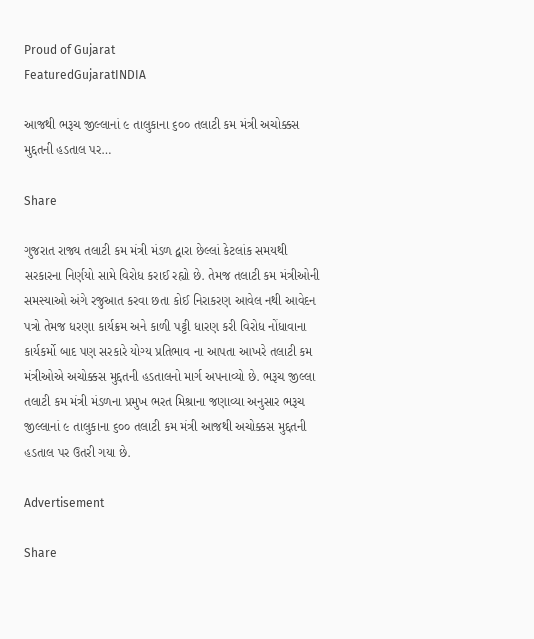Proud of Gujarat
FeaturedGujaratINDIA

આજથી ભરૂચ જીલ્લાનાં ૯ તાલુકાના ૬૦૦ તલાટી કમ મંત્રી અચોક્કસ મુદ્દતની હડતાલ પર…

Share

ગુજરાત રાજ્ય તલાટી કમ મંત્રી મંડળ દ્વારા છેલ્લાં કેટલાંક સમયથી સરકારના નિર્ણયો સામે વિરોધ કરાઈ રહ્યો છે. તેમજ તલાટી કમ મંત્રીઓની સમસ્યાઓ અંગે રજુઆત કરવા છતા કોઈ નિરાકરણ આવેલ નથી આવેદન પત્રો તેમજ ધરણા કાર્યક્રમ અને કાળી પટ્ટી ધારણ કરી વિરોધ નોંધાવાના કાર્યકર્મો બાદ પણ સરકારે યોગ્ય પ્રતિભાવ ના આપતા આખરે તલાટી કમ મંત્રીઓએ અચોક્કસ મુદ્દતની હડતાલનો માર્ગ અપનાવ્યો છે. ભરૂચ જીલ્લા  તલાટી કમ મંત્રી મંડળના પ્રમુખ ભરત મિશ્રાના જણાવ્યા અનુસાર ભરૂચ જીલ્લાનાં ૯ તાલુકાના ૬૦૦ તલાટી કમ મંત્રી આજથી અચોક્કસ મુદ્દતની હડતાલ પર ઉતરી ગયા છે.

Advertisement

Share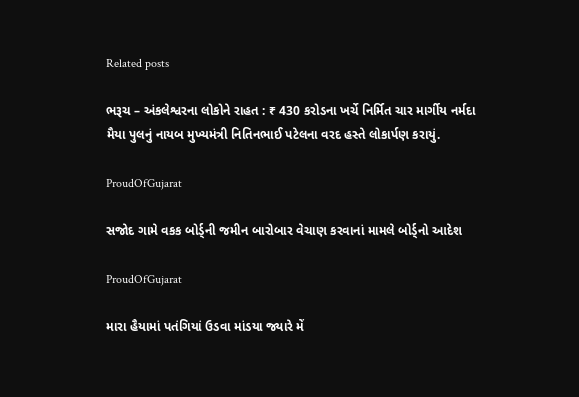Related posts

ભરૂચ – અંકલેશ્વરના લોકોને રાહત : ₹ 430 કરોડના ખર્ચે નિર્મિત ચાર માર્ગીય નર્મદા મૈયા પુલનું નાયબ મુખ્યમંત્રી નિતિનભાઈ પટેલના વરદ હસ્તે લોકાર્પણ કરાયું.

ProudOfGujarat

સજોદ ગામે વકક બોર્ડ્ની જમીન બારોબાર વેચાણ કરવાનાં મામલે બોર્ડ્નો આદેશ

ProudOfGujarat

મારા હૈયામાં પતંગિયાં ઉડવા માંડયા જ્યારે મેં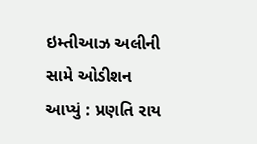ઇમ્તીઆઝ અલીની સામે ઓડીશન આપ્યું : પ્રણતિ રાય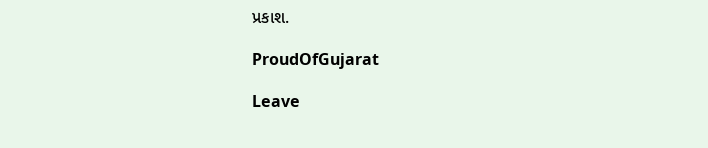પ્રકાશ.

ProudOfGujarat

Leave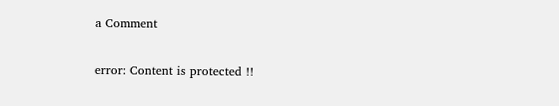a Comment

error: Content is protected !!